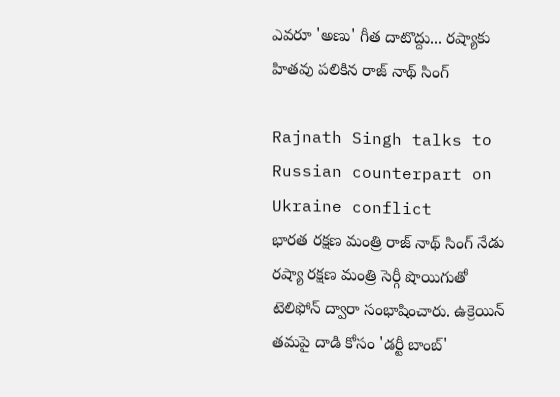ఎవరూ 'అణు' గీత దాటొద్దు... రష్యాకు హితవు పలికిన రాజ్ నాథ్ సింగ్

Rajnath Singh talks to Russian counterpart on Ukraine conflict
భారత రక్షణ మంత్రి రాజ్ నాథ్ సింగ్ నేడు రష్యా రక్షణ మంత్రి సెర్గీ షొయిగుతో టెలిఫోన్ ద్వారా సంభాషించారు. ఉక్రెయిన్ తమపై దాడి కోసం 'డర్టీ బాంబ్'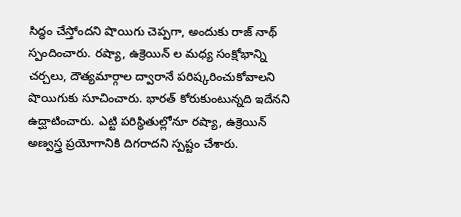సిద్ధం చేస్తోందని షొయిగు చెప్పగా, అందుకు రాజ్ నాథ్ స్పందించారు. రష్యా, ఉక్రెయిన్ ల మధ్య సంక్షోభాన్ని చర్చలు, దౌత్యమార్గాల ద్వారానే పరిష్కరించుకోవాలని షొయిగుకు సూచించారు. భారత్ కోరుకుంటున్నది ఇదేనని ఉద్ఘాటించారు. ఎట్టి పరిస్థితుల్లోనూ రష్యా, ఉక్రెయిన్ అణ్వస్త్ర ప్రయోగానికి దిగరాదని స్పష్టం చేశారు.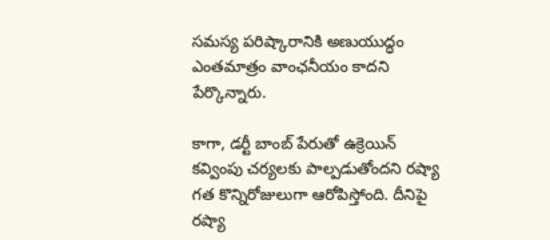సమస్య పరిష్కారానికి అణుయుద్ధం ఎంతమాత్రం వాంఛనీయం కాదని పేర్కొన్నారు.

కాగా, డర్టీ బాంబ్ పేరుతో ఉక్రెయిన్ కవ్వింపు చర్యలకు పాల్పడుతోందని రష్యా గత కొన్నిరోజులుగా ఆరోపిస్తోంది. దీనిపై రష్యా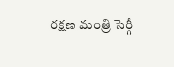రక్షణ మంత్రి సెర్గీ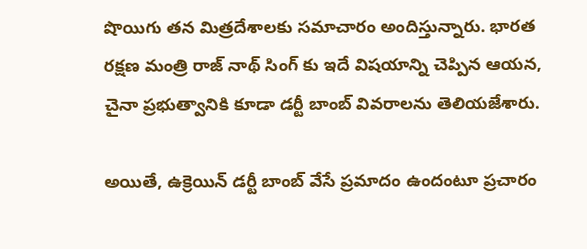షొయిగు తన మిత్రదేశాలకు సమాచారం అందిస్తున్నారు. భారత రక్షణ మంత్రి రాజ్ నాథ్ సింగ్ కు ఇదే విషయాన్ని చెప్పిన ఆయన, చైనా ప్రభుత్వానికి కూడా డర్టీ బాంబ్ వివరాలను తెలియజేశారు.

అయితే, ఉక్రెయిన్ డర్టీ బాంబ్ వేసే ప్రమాదం ఉందంటూ ప్రచారం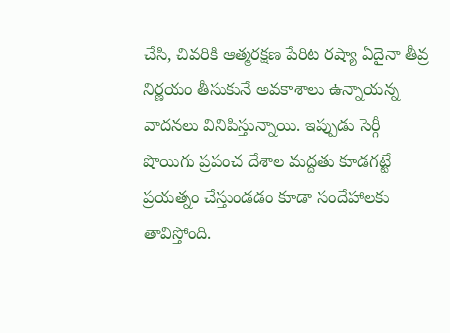చేసి, చివరికి ఆత్మరక్షణ పేరిట రష్యా ఏదైనా తీవ్ర నిర్ణయం తీసుకునే అవకాశాలు ఉన్నాయన్న వాదనలు వినిపిస్తున్నాయి. ఇప్పుడు సెర్గీ షొయిగు ప్రపంచ దేశాల మద్దతు కూడగట్టే ప్రయత్నం చేస్తుండడం కూడా సందేహాలకు తావిస్తోంది.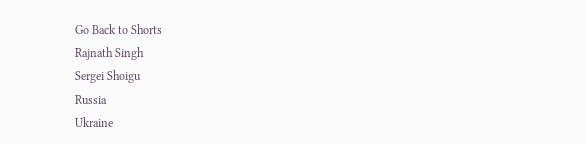Go Back to Shorts
Rajnath Singh
Sergei Shoigu
Russia
Ukraine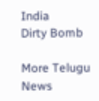India
Dirty Bomb

More Telugu News